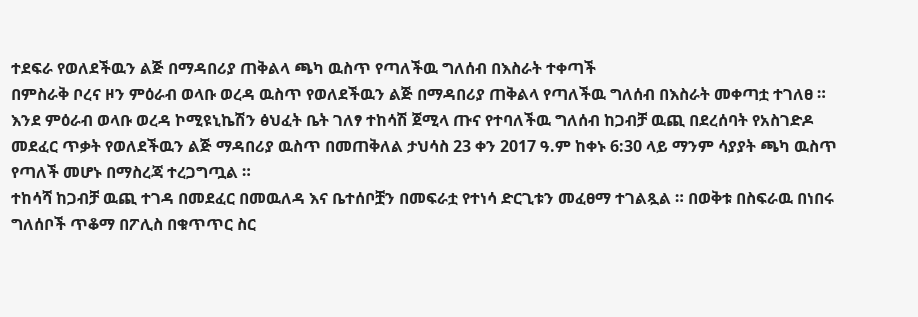ተደፍራ የወለደችዉን ልጅ በማዳበሪያ ጠቅልላ ጫካ ዉስጥ የጣለችዉ ግለሰብ በእስራት ተቀጣች
በምስራቅ ቦረና ዞን ምዕራብ ወላቡ ወረዳ ዉስጥ የወለደችዉን ልጅ በማዳበሪያ ጠቅልላ የጣለችዉ ግለሰብ በእስራት መቀጣቷ ተገለፀ ። እንደ ምዕራብ ወላቡ ወረዳ ኮሚዩኒኬሽን ፅህፈት ቤት ገለፃ ተከሳሽ ጀሚላ ጡና የተባለችዉ ግለሰብ ከጋብቻ ዉጪ በደረሰባት የአስገድዶ መደፈር ጥቃት የወለደችዉን ልጅ ማዳበሪያ ዉስጥ በመጠቅለል ታህሳስ 23 ቀን 2017 ዓ.ም ከቀኑ 6:30 ላይ ማንም ሳያያት ጫካ ዉስጥ የጣለች መሆኑ በማስረጃ ተረጋግጧል ።
ተከሳሻ ከጋብቻ ዉጪ ተገዳ በመደፈር በመዉለዳ እና ቤተሰቦቿን በመፍራቷ የተነሳ ድርጊቱን መፈፀማ ተገልጿል ። በወቅቱ በስፍራዉ በነበሩ ግለሰቦች ጥቆማ በፖሊስ በቁጥጥር ስር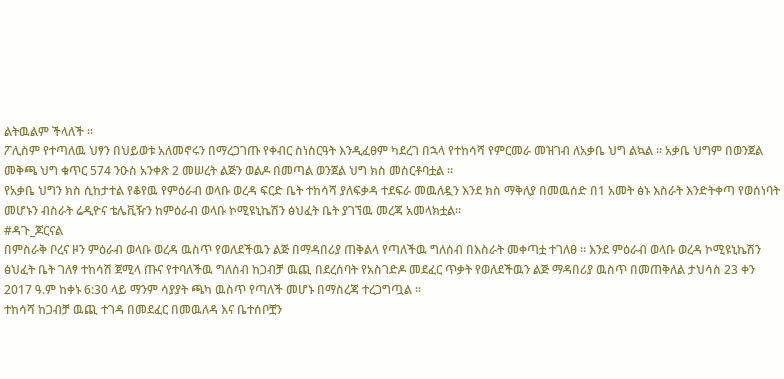ልትዉልም ችላለች ።
ፖሊስም የተጣለዉ ህፃን በህይወቱ አለመኖሩን በማረጋገጡ የቀብር ስነስርዓት እንዲፈፀም ካደረገ በኋላ የተከሳሻ የምርመራ መዝገብ ለአቃቤ ህግ ልኳል ። አቃቤ ህግም በወንጀል መቅጫ ህግ ቁጥር 574 ንዑስ አንቀጽ 2 መሠረት ልጅን ወልዶ በመጣል ወንጀል ህግ ክስ መስርቶባቷል ።
የአቃቤ ህግን ክስ ሲከታተል የቆየዉ የምዕራብ ወላቡ ወረዳ ፍርድ ቤት ተከሳሻ ያለፍቃዳ ተደፍራ መዉለዷን እንደ ክስ ማቅለያ በመዉሰድ በ1 አመት ፅኑ እስራት እንድትቀጣ የወሰነባት መሆኑን ብስራት ሬዲዮና ቴሌቪዥን ከምዕራብ ወላቡ ኮሚዩኒኬሽን ፅህፈት ቤት ያገኘዉ መረጃ አመላክቷል።
#ዳጉ_ጆርናል
በምስራቅ ቦረና ዞን ምዕራብ ወላቡ ወረዳ ዉስጥ የወለደችዉን ልጅ በማዳበሪያ ጠቅልላ የጣለችዉ ግለሰብ በእስራት መቀጣቷ ተገለፀ ። እንደ ምዕራብ ወላቡ ወረዳ ኮሚዩኒኬሽን ፅህፈት ቤት ገለፃ ተከሳሽ ጀሚላ ጡና የተባለችዉ ግለሰብ ከጋብቻ ዉጪ በደረሰባት የአስገድዶ መደፈር ጥቃት የወለደችዉን ልጅ ማዳበሪያ ዉስጥ በመጠቅለል ታህሳስ 23 ቀን 2017 ዓ.ም ከቀኑ 6:30 ላይ ማንም ሳያያት ጫካ ዉስጥ የጣለች መሆኑ በማስረጃ ተረጋግጧል ።
ተከሳሻ ከጋብቻ ዉጪ ተገዳ በመደፈር በመዉለዳ እና ቤተሰቦቿን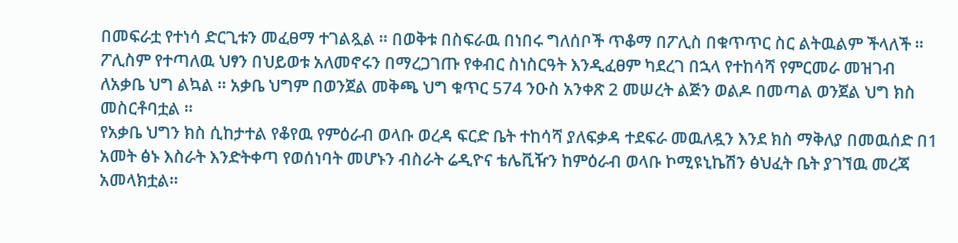በመፍራቷ የተነሳ ድርጊቱን መፈፀማ ተገልጿል ። በወቅቱ በስፍራዉ በነበሩ ግለሰቦች ጥቆማ በፖሊስ በቁጥጥር ስር ልትዉልም ችላለች ።
ፖሊስም የተጣለዉ ህፃን በህይወቱ አለመኖሩን በማረጋገጡ የቀብር ስነስርዓት እንዲፈፀም ካደረገ በኋላ የተከሳሻ የምርመራ መዝገብ ለአቃቤ ህግ ልኳል ። አቃቤ ህግም በወንጀል መቅጫ ህግ ቁጥር 574 ንዑስ አንቀጽ 2 መሠረት ልጅን ወልዶ በመጣል ወንጀል ህግ ክስ መስርቶባቷል ።
የአቃቤ ህግን ክስ ሲከታተል የቆየዉ የምዕራብ ወላቡ ወረዳ ፍርድ ቤት ተከሳሻ ያለፍቃዳ ተደፍራ መዉለዷን እንደ ክስ ማቅለያ በመዉሰድ በ1 አመት ፅኑ እስራት እንድትቀጣ የወሰነባት መሆኑን ብስራት ሬዲዮና ቴሌቪዥን ከምዕራብ ወላቡ ኮሚዩኒኬሽን ፅህፈት ቤት ያገኘዉ መረጃ አመላክቷል።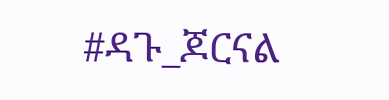#ዳጉ_ጆርናል